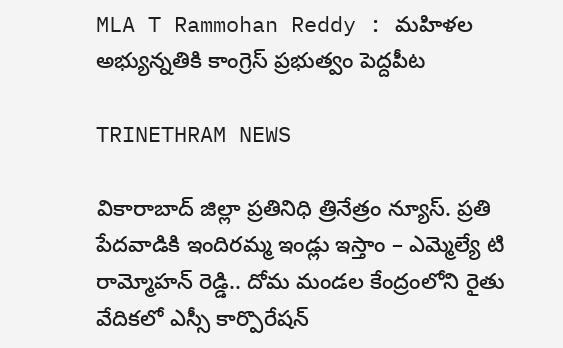MLA T Rammohan Reddy : మహిళల అభ్యున్నతికి కాంగ్రెస్‌ ప్రభుత్వం పెద్దపీట

TRINETHRAM NEWS

వికారాబాద్ జిల్లా ప్రతినిధి త్రినేత్రం న్యూస్. ప్రతి పేదవాడికి ఇందిరమ్మ ఇండ్లు ఇస్తాం – ఎమ్మెల్యే టి రామ్మోహన్ రెడ్డి.. దోమ మండల కేంద్రంలోని రైతు వేదికలో ఎస్సీ కార్పొరేషన్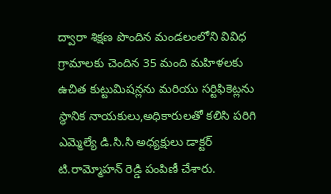ద్వారా శిక్షణ పొందిన మండలంలోని వివిధ గ్రామాలకు చెందిన 35 మంది మహిళలకు ఉచిత కుట్టుమిషన్లను మరియు సర్టిఫికెట్లను స్థానిక నాయకులు,అధికారులతో కలిసి పరిగి ఎమ్మెల్యే డి.సి.సి అధ్యక్షులు డాక్టర్ టి.రామ్మోహన్ రెడ్డి పంపిణీ చేశారు.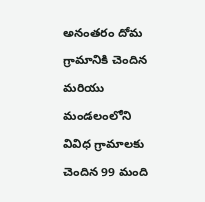అనంతరం దోమ గ్రామానికి చెందిన మరియు మండలంలోని వివిధ గ్రామాలకు చెందిన 99 మంది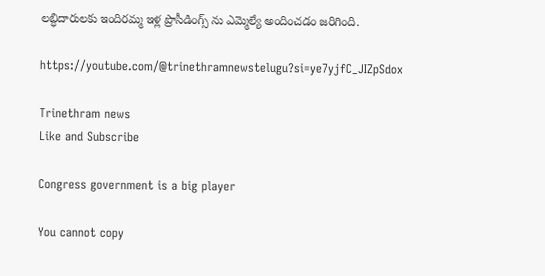లబ్ధిదారులకు ఇందిరమ్మ ఇళ్ల ప్రొసీడింగ్స్ ను ఎమ్మెల్యే అందించడం జరిగింది.

https://youtube.com/@trinethramnewstelugu?si=ye7yjfC_JIZpSdox

Trinethram news
Like and Subscribe

Congress government is a big player

You cannot copy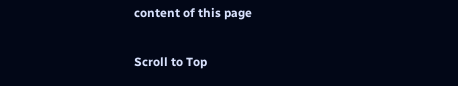content of this page

Scroll to Top